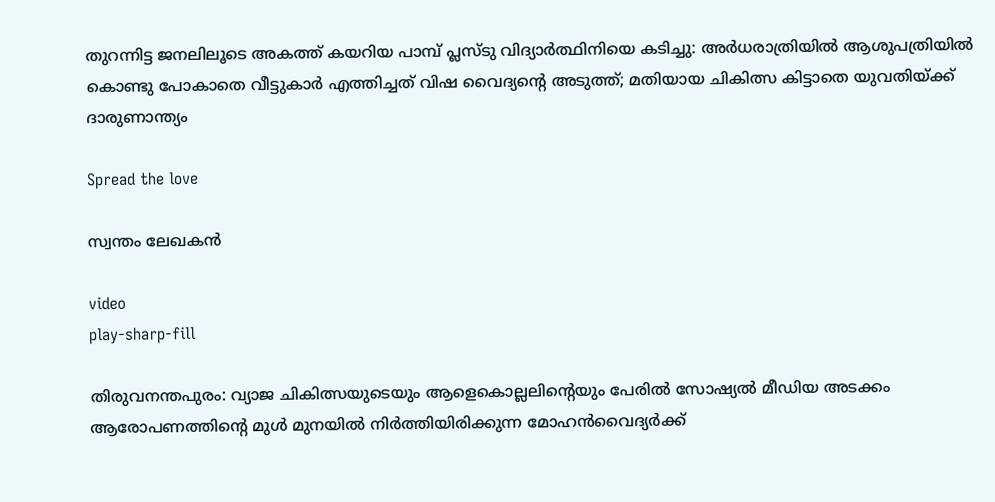തുറന്നിട്ട ജനലിലൂടെ അകത്ത് കയറിയ പാമ്പ് പ്ലസ്ടു വിദ്യാർത്ഥിനിയെ കടിച്ചു: അർധരാത്രിയിൽ ആശുപത്രിയിൽ കൊണ്ടു പോകാതെ വീട്ടുകാർ എത്തിച്ചത് വിഷ വൈദ്യന്റെ അടുത്ത്; മതിയായ ചികിത്സ കിട്ടാതെ യുവതിയ്ക്ക് ദാരുണാന്ത്യം

Spread the love

സ്വന്തം ലേഖകൻ

video
play-sharp-fill

തിരുവനന്തപുരം: വ്യാജ ചികിത്സയുടെയും ആളെകൊല്ലലിന്റെയും പേരിൽ സോഷ്യൽ മീഡിയ അടക്കം ആരോപണത്തിന്റെ മുൾ മുനയിൽ നിർത്തിയിരിക്കുന്ന മോഹൻവൈദ്യർക്ക്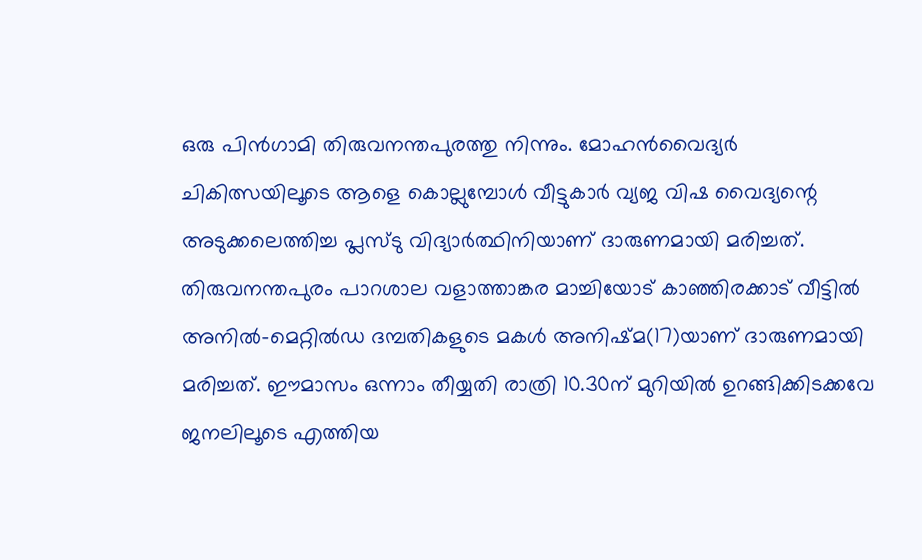ഒരു പിൻഗാമി തിരുവനന്തപുരത്തു നിന്നും. മോഹൻവൈദ്യർ ചികിത്സയിലൂടെ ആളെ കൊല്ലുമ്പോൾ വീട്ടുകാർ വ്യജ വിഷ വൈദ്യന്റെ അടുക്കലെത്തിച്ച പ്ലസ്ടു വിദ്യാർത്ഥിനിയാണ് ദാരുണമായി മരിച്ചത്.
തിരുവനന്തപുരം പാറശാല വളാത്താങ്കര മാച്ചിയോട് കാഞ്ഞിരക്കാട് വീട്ടിൽ അനിൽ-മെറ്റിൽഡ ദമ്പതികളുടെ മകൾ അനിഷ്മ(17)യാണ് ദാരുണമായി മരിച്ചത്. ഈമാസം ഒന്നാം തീയ്യതി രാത്രി 10.30ന് മുറിയിൽ ഉറങ്ങിക്കിടക്കവേ ജനലിലൂടെ എത്തിയ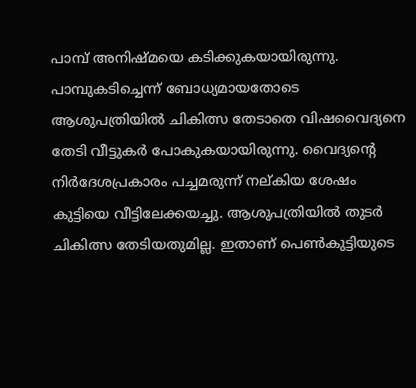പാമ്പ് അനിഷ്മയെ കടിക്കുകയായിരുന്നു.
പാമ്പുകടിച്ചെന്ന് ബോധ്യമായതോടെ ആശുപത്രിയിൽ ചികിത്സ തേടാതെ വിഷവൈദ്യനെ തേടി വീട്ടുകർ പോകുകയായിരുന്നു. വൈദ്യന്റെ നിർദേശപ്രകാരം പച്ചമരുന്ന് നല്കിയ ശേഷം കുട്ടിയെ വീട്ടിലേക്കയച്ചു. ആശുപത്രിയിൽ തുടർ ചികിത്സ തേടിയതുമില്ല. ഇതാണ് പെൺകുട്ടിയുടെ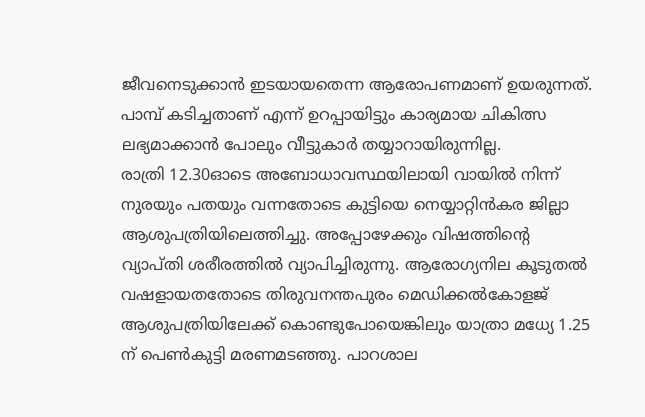ജീവനെടുക്കാൻ ഇടയായതെന്ന ആരോപണമാണ് ഉയരുന്നത്. പാമ്പ് കടിച്ചതാണ് എന്ന് ഉറപ്പായിട്ടും കാര്യമായ ചികിത്സ ലഭ്യമാക്കാൻ പോലും വീട്ടുകാർ തയ്യാറായിരുന്നില്ല.
രാത്രി 12.30ഓടെ അബോധാവസ്ഥയിലായി വായിൽ നിന്ന് നുരയും പതയും വന്നതോടെ കുട്ടിയെ നെയ്യാറ്റിൻകര ജില്ലാ ആശുപത്രിയിലെത്തിച്ചു. അപ്പോഴേക്കും വിഷത്തിന്റെ വ്യാപ്തി ശരീരത്തിൽ വ്യാപിച്ചിരുന്നു. ആരോഗ്യനില കൂടുതൽ വഷളായതതോടെ തിരുവനന്തപുരം മെഡിക്കൽകോളജ് ആശുപത്രിയിലേക്ക് കൊണ്ടുപോയെങ്കിലും യാത്രാ മധ്യേ 1.25 ന് പെൺകുട്ടി മരണമടഞ്ഞു. പാറശാല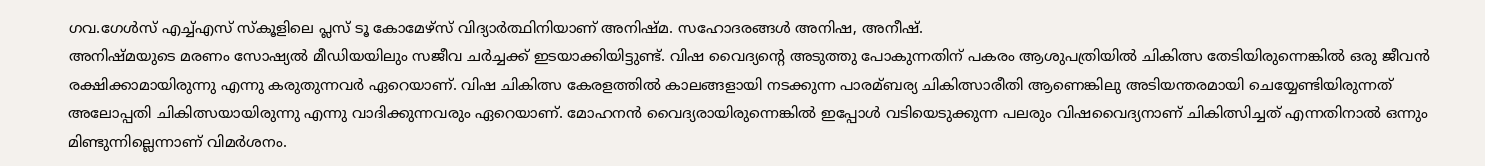ഗവ.ഗേൾസ് എച്ച്എസ് സ്‌കൂളിലെ പ്ലസ് ടൂ കോമേഴ്സ് വിദ്യാർത്ഥിനിയാണ് അനിഷ്മ. സഹോദരങ്ങൾ അനിഷ, അനീഷ്.
അനിഷ്മയുടെ മരണം സോഷ്യൽ മീഡിയയിലും സജീവ ചർച്ചക്ക് ഇടയാക്കിയിട്ടുണ്ട്. വിഷ വൈദ്യന്റെ അടുത്തു പോകുന്നതിന് പകരം ആശുപത്രിയിൽ ചികിത്സ തേടിയിരുന്നെങ്കിൽ ഒരു ജീവൻ രക്ഷിക്കാമായിരുന്നു എന്നു കരുതുന്നവർ ഏറെയാണ്. വിഷ ചികിത്സ കേരളത്തിൽ കാലങ്ങളായി നടക്കുന്ന പാരമ്ബര്യ ചികിത്സാരീതി ആണെങ്കിലു അടിയന്തരമായി ചെയ്യേണ്ടിയിരുന്നത് അലോപ്പതി ചികിത്സയായിരുന്നു എന്നു വാദിക്കുന്നവരും ഏറെയാണ്. മോഹനൻ വൈദ്യരായിരുന്നെങ്കിൽ ഇപ്പോൾ വടിയെടുക്കുന്ന പലരും വിഷവൈദ്യനാണ് ചികിത്സിച്ചത് എന്നതിനാൽ ഒന്നും മിണ്ടുന്നില്ലെന്നാണ് വിമർശനം.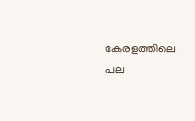കേരളത്തിലെ പല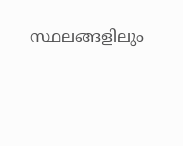സ്ഥലങ്ങളിലും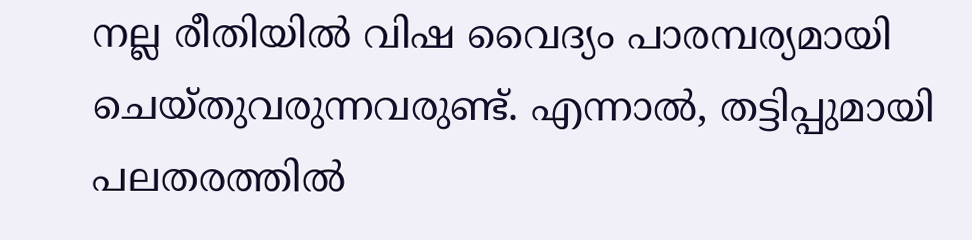നല്ല രീതിയിൽ വിഷ വൈദ്യം പാരമ്പര്യമായി ചെയ്തുവരുന്നവരുണ്ട്. എന്നാൽ, തട്ടിപ്പുമായി പലതരത്തിൽ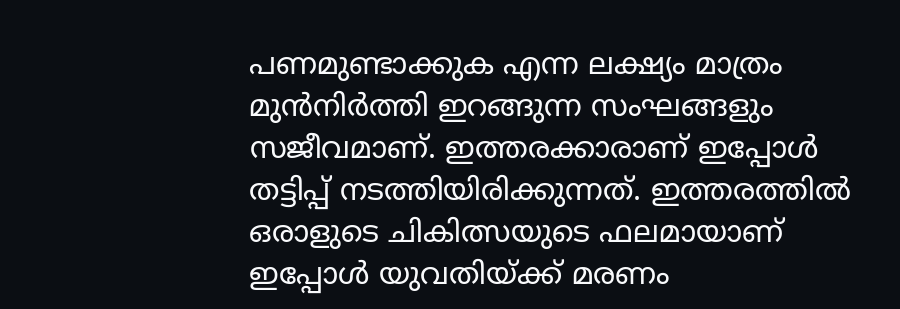പണമുണ്ടാക്കുക എന്ന ലക്ഷ്യം മാത്രം മുൻനിർത്തി ഇറങ്ങുന്ന സംഘങ്ങളും സജീവമാണ്. ഇത്തരക്കാരാണ് ഇപ്പോൾ തട്ടിപ്പ് നടത്തിയിരിക്കുന്നത്. ഇത്തരത്തിൽ ഒരാളുടെ ചികിത്സയുടെ ഫലമായാണ് ഇപ്പോൾ യുവതിയ്ക്ക് മരണം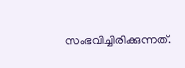സംഭവിച്ചിരിക്കുന്നത്.